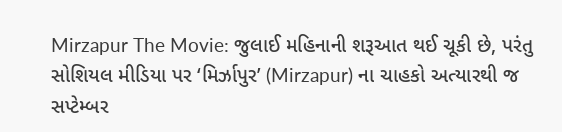Mirzapur The Movie: જુલાઈ મહિનાની શરૂઆત થઈ ચૂકી છે, પરંતુ સોશિયલ મીડિયા પર ‘મિર્ઝાપુર’ (Mirzapur) ના ચાહકો અત્યારથી જ સપ્ટેમ્બર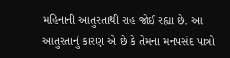મહિનાની આતુરતાથી રાહ જોઈ રહ્યા છે. આ આતુરતાનું કારણ એ છે કે તેમના મનપસંદ પાત્રો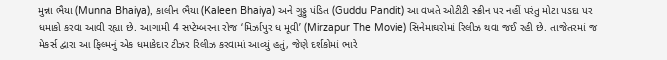મુન્ના ભૈયા (Munna Bhaiya), કાલીન ભૈયા (Kaleen Bhaiya) અને ગુડ્ડુ પંડિત (Guddu Pandit) આ વખતે ઓટીટી સ્ક્રીન પર નહીં પરંતુ મોટા પડદા પર ધમાકો કરવા આવી રહ્યા છે. આગામી 4 સપ્ટેમ્બરના રોજ ‘મિર્ઝાપુર ધ મૂવી’ (Mirzapur The Movie) સિનેમાઘરોમાં રિલીઝ થવા જઈ રહી છે. તાજેતરમાં જ મેકર્સ દ્વારા આ ફિલ્મનું એક ધમાકેદાર ટીઝર રિલીઝ કરવામાં આવ્યું હતું, જેણે દર્શકોમાં ભારે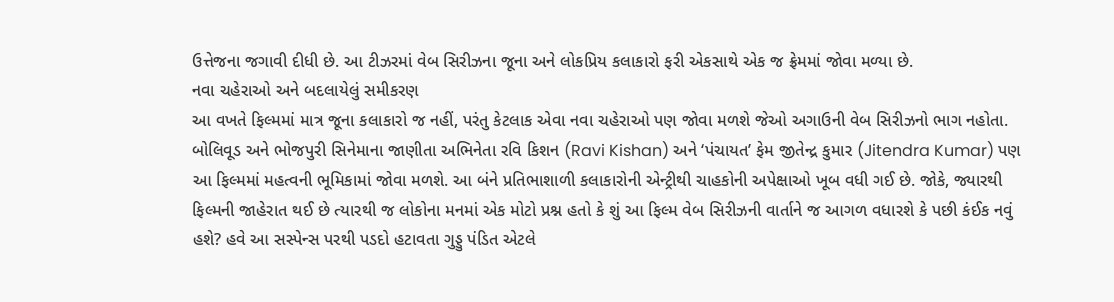ઉત્તેજના જગાવી દીધી છે. આ ટીઝરમાં વેબ સિરીઝના જૂના અને લોકપ્રિય કલાકારો ફરી એકસાથે એક જ ફ્રેમમાં જોવા મળ્યા છે.
નવા ચહેરાઓ અને બદલાયેલું સમીકરણ
આ વખતે ફિલ્મમાં માત્ર જૂના કલાકારો જ નહીં, પરંતુ કેટલાક એવા નવા ચહેરાઓ પણ જોવા મળશે જેઓ અગાઉની વેબ સિરીઝનો ભાગ નહોતા. બોલિવૂડ અને ભોજપુરી સિનેમાના જાણીતા અભિનેતા રવિ કિશન (Ravi Kishan) અને ‘પંચાયત’ ફેમ જીતેન્દ્ર કુમાર (Jitendra Kumar) પણ આ ફિલ્મમાં મહત્વની ભૂમિકામાં જોવા મળશે. આ બંને પ્રતિભાશાળી કલાકારોની એન્ટ્રીથી ચાહકોની અપેક્ષાઓ ખૂબ વધી ગઈ છે. જોકે, જ્યારથી ફિલ્મની જાહેરાત થઈ છે ત્યારથી જ લોકોના મનમાં એક મોટો પ્રશ્ન હતો કે શું આ ફિલ્મ વેબ સિરીઝની વાર્તાને જ આગળ વધારશે કે પછી કંઈક નવું હશે? હવે આ સસ્પેન્સ પરથી પડદો હટાવતા ગુડ્ડુ પંડિત એટલે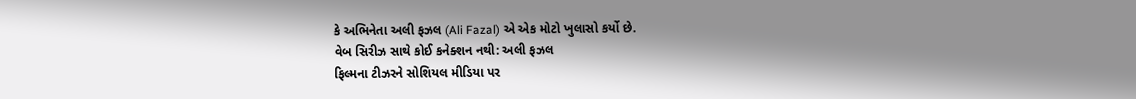કે અભિનેતા અલી ફઝલ (Ali Fazal) એ એક મોટો ખુલાસો કર્યો છે.
વેબ સિરીઝ સાથે કોઈ કનેક્શન નથી: અલી ફઝલ
ફિલ્મના ટીઝરને સોશિયલ મીડિયા પર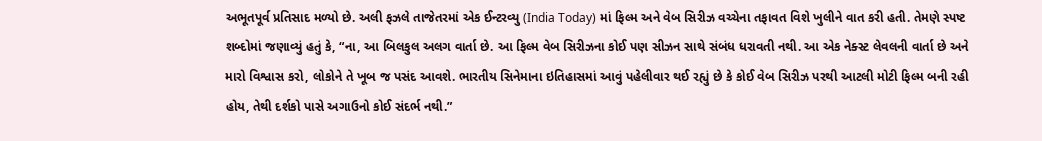અભૂતપૂર્વ પ્રતિસાદ મળ્યો છે. અલી ફઝલે તાજેતરમાં એક ઈન્ટરવ્યુ (India Today) માં ફિલ્મ અને વેબ સિરીઝ વચ્ચેના તફાવત વિશે ખુલીને વાત કરી હતી. તેમણે સ્પષ્ટ શબ્દોમાં જણાવ્યું હતું કે, “ના, આ બિલકુલ અલગ વાર્તા છે. આ ફિલ્મ વેબ સિરીઝના કોઈ પણ સીઝન સાથે સંબંધ ધરાવતી નથી. આ એક નેક્સ્ટ લેવલની વાર્તા છે અને મારો વિશ્વાસ કરો, લોકોને તે ખૂબ જ પસંદ આવશે. ભારતીય સિનેમાના ઇતિહાસમાં આવું પહેલીવાર થઈ રહ્યું છે કે કોઈ વેબ સિરીઝ પરથી આટલી મોટી ફિલ્મ બની રહી હોય, તેથી દર્શકો પાસે અગાઉનો કોઈ સંદર્ભ નથી.”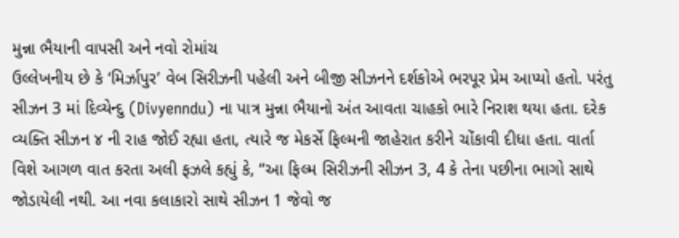મુન્ના ભૈયાની વાપસી અને નવો રોમાંચ
ઉલ્લેખનીય છે કે ‘મિર્ઝાપુર’ વેબ સિરીઝની પહેલી અને બીજી સીઝનને દર્શકોએ ભરપૂર પ્રેમ આપ્યો હતો. પરંતુ સીઝન 3 માં દિવ્યેન્દુ (Divyenndu) ના પાત્ર મુન્ના ભૈયાનો અંત આવતા ચાહકો ભારે નિરાશ થયા હતા. દરેક વ્યક્તિ સીઝન ૪ ની રાહ જોઈ રહ્યા હતા, ત્યારે જ મેકર્સે ફિલ્મની જાહેરાત કરીને ચોંકાવી દીધા હતા. વાર્તા વિશે આગળ વાત કરતા અલી ફઝલે કહ્યું કે, “આ ફિલ્મ સિરીઝની સીઝન 3, 4 કે તેના પછીના ભાગો સાથે જોડાયેલી નથી. આ નવા કલાકારો સાથે સીઝન 1 જેવો જ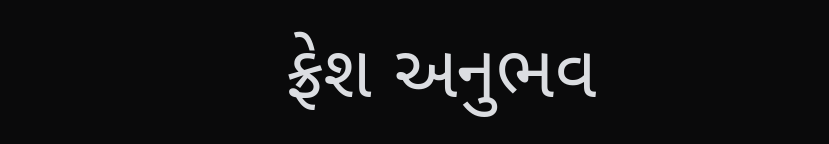ફ્રેશ અનુભવ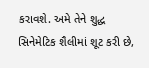કરાવશે. અમે તેને શુદ્ધ સિનેમેટિક શૈલીમાં શૂટ કરી છે,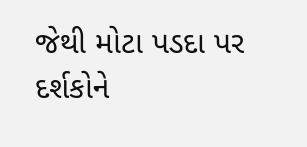જેથી મોટા પડદા પર દર્શકોને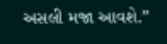અસલી મજા આવશે.”